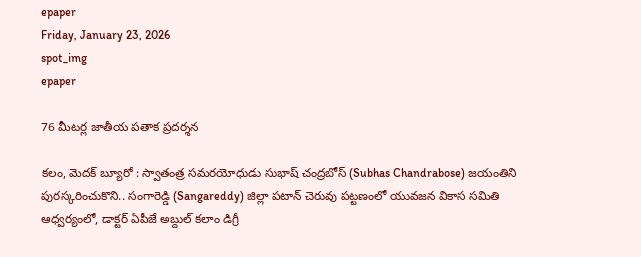epaper
Friday, January 23, 2026
spot_img
epaper

76 మీటర్ల జాతీయ పతాక ప్రదర్శన

కలం, మెదక్ బ్యూరో : స్వాతంత్ర సమరయోధుడు సుభాష్ చంద్రబోస్ (Subhas Chandrabose) జయంతిని పురస్కరించుకొని.. సంగారెడ్డి (Sangareddy) జిల్లా పటాన్ చెరువు పట్టణంలో యువజన వికాస సమితి ఆధ్వర్యంలో, డాక్టర్ ఏపీజే అబ్దుల్ కలాం డిగ్రీ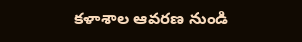కళాశాల ఆవరణ నుండి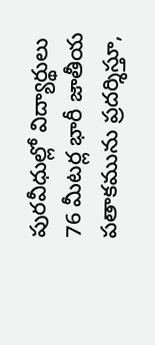పురవీధుల్లో విద్యార్థులు 76 మీటర్ల భారీ జాతీయ పతాకమును ప్రదర్శిస్తూ,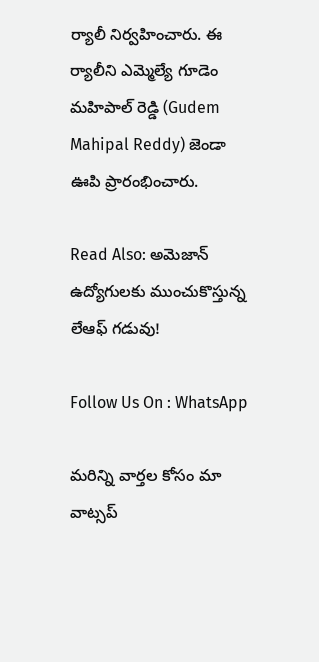ర్యాలీ నిర్వహించారు. ఈ ర్యాలీని ఎమ్మెల్యే గూడెం మహిపాల్ రెడ్డి (Gudem Mahipal Reddy) జెండా ఊపి ప్రారంభించారు.

Read Also: అమెజాన్ ఉద్యోగులకు ముంచుకొస్తున్న లేఆఫ్ గడువు!

Follow Us On : WhatsApp

మ‌రిన్ని వార్త‌ల కోసం మా వాట్స‌ప్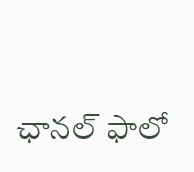ఛాన‌ల్ ఫాలో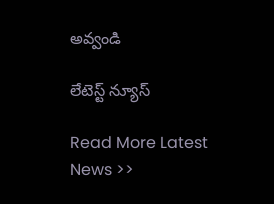అవ్వండి

లేటెస్ట్ న్యూస్‌

Read More Latest News >>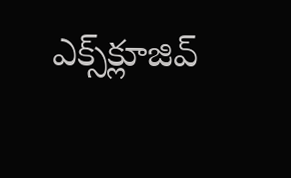ఎక్స్‌క్లూజివ్‌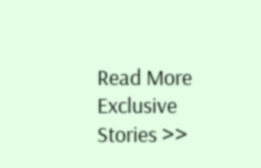Read More Exclusive Stories >>